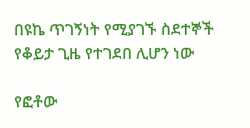በዩኬ ጥገኝነት የሚያገኙ ስደተኞች የቆይታ ጊዜ የተገደበ ሊሆን ነው

የፎቶው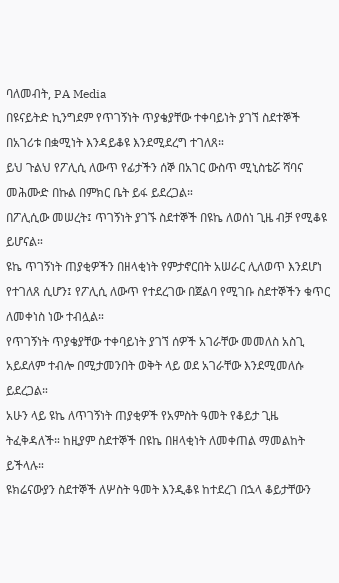ባለመብት, PA Media
በዩናይትድ ኪንግደም የጥገኝነት ጥያቄያቸው ተቀባይነት ያገኘ ስደተኞች በአገሪቱ በቋሚነት እንዳይቆዩ እንደሚደረግ ተገለጸ።
ይህ ጉልህ የፖሊሲ ለውጥ የፊታችን ሰኞ በአገር ውስጥ ሚኒስቴሯ ሻባና መሕሙድ በኩል በምክር ቤት ይፋ ይደረጋል።
በፖሊሲው መሠረት፤ ጥገኝነት ያገኙ ስደተኞች በዩኬ ለወሰነ ጊዜ ብቻ የሚቆዩ ይሆናል።
ዩኬ ጥገኝነት ጠያቂዎችን በዘላቂነት የምታኖርበት አሠራር ሊለወጥ እንደሆነ የተገለጸ ሲሆን፤ የፖሊሲ ለውጥ የተደረገው በጀልባ የሚገቡ ስደተኞችን ቁጥር ለመቀነስ ነው ተብሏል።
የጥገኝነት ጥያቄያቸው ተቀባይነት ያገኘ ሰዎች አገራቸው መመለስ አስጊ አይደለም ተብሎ በሚታመንበት ወቅት ላይ ወደ አገራቸው እንደሚመለሱ ይደረጋል።
አሁን ላይ ዩኬ ለጥገኝነት ጠያቂዎች የአምስት ዓመት የቆይታ ጊዜ ትፈቅዳለች። ከዚያም ስደተኞች በዩኬ በዘላቂነት ለመቀጠል ማመልከት ይችላሉ።
ዩክሬናውያን ስደተኞች ለሦስት ዓመት እንዲቆዩ ከተደረገ በኋላ ቆይታቸውን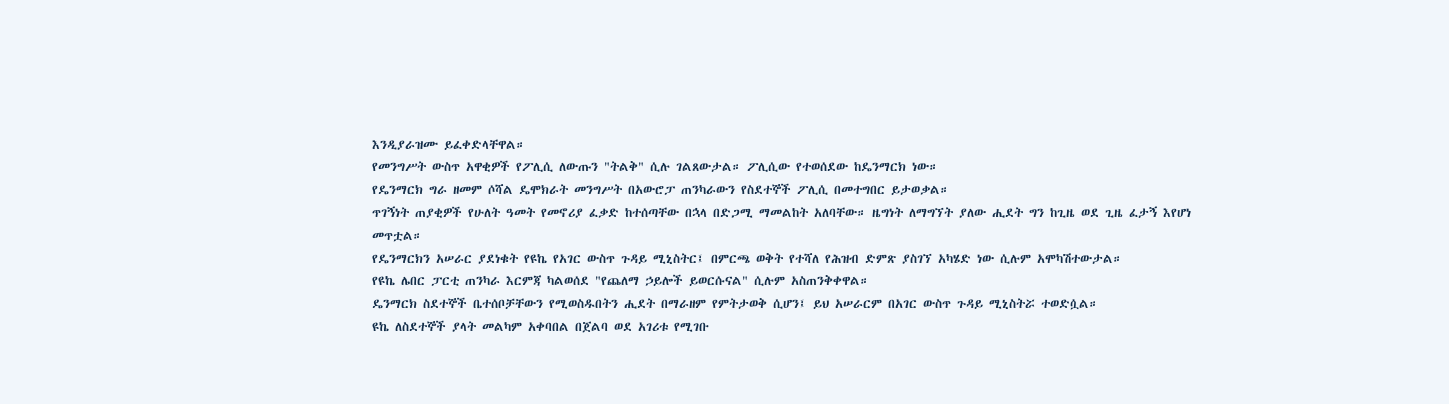እንዲያራዝሙ ይፈቀድላቸዋል።
የመንግሥት ውስጥ አዋቂዎች የፖሊሲ ለውጡን "ትልቅ" ሲሉ ገልጸውታል። ፖሊሲው የተወሰደው ከዴንማርክ ነው።
የዴንማርክ ግራ ዘመም ሶሻል ዴሞክራት መንግሥት በአውሮፓ ጠንካራውን የስደተኞች ፖሊሲ በመተግበር ይታወቃል።
ጥገኝነት ጠያቂዎች የሁለት ዓመት የመኖሪያ ፈቃድ ከተሰጣቸው በኋላ በድጋሚ ማመልከት አለባቸው። ዜግነት ለማግኘት ያለው ሒደት ግን ከጊዜ ወደ ጊዜ ፈታኝ እየሆነ መጥቷል።
የዴንማርክን አሠራር ያደነቁት የዩኬ የአገር ውስጥ ጉዳይ ሚኒስትር፤ በምርጫ ወቅት የተሻለ የሕዝብ ድምጽ ያስገኘ አካሄድ ነው ሲሉም አሞካሽተውታል።
የዩኬ ሌበር ፓርቲ ጠንካራ እርምጃ ካልወሰደ "የጨለማ ኃይሎች ይወርሱናል" ሲሉም አስጠንቅቀዋል።
ዴንማርክ ስደተኞች ቤተሰቦቻቸውን የሚወስዱበትን ሒደት በማራዘም የምትታወቅ ሲሆን፤ ይህ አሠራርም በአገር ውስጥ ጉዳይ ሚኒስትሯ ተወድሷል።
ዩኬ ለስደተኞች ያላት መልካም አቀባበል በጀልባ ወደ አገሪቱ የሚገቡ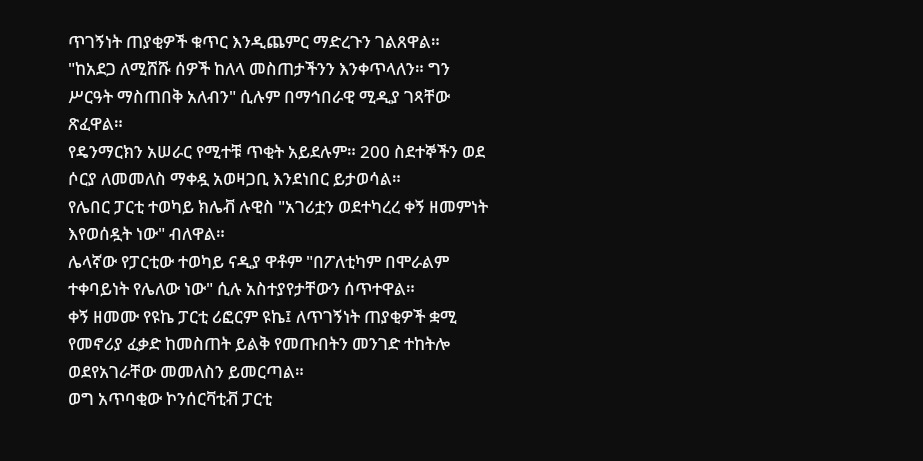ጥገኝነት ጠያቂዎች ቁጥር እንዲጨምር ማድረጉን ገልጸዋል።
"ከአደጋ ለሚሸሹ ሰዎች ከለላ መስጠታችንን እንቀጥላለን። ግን ሥርዓት ማስጠበቅ አለብን" ሲሉም በማኅበራዊ ሚዲያ ገጻቸው ጽፈዋል።
የዴንማርክን አሠራር የሚተቹ ጥቂት አይደሉም። 200 ስደተኞችን ወደ ሶርያ ለመመለስ ማቀዷ አወዛጋቢ እንደነበር ይታወሳል።
የሌበር ፓርቲ ተወካይ ክሌቭ ሉዊስ "አገሪቷን ወደተካረረ ቀኝ ዘመምነት እየወሰዷት ነው" ብለዋል።
ሌላኛው የፓርቲው ተወካይ ናዲያ ዋቶም "በፖለቲካም በሞራልም ተቀባይነት የሌለው ነው" ሲሉ አስተያየታቸውን ሰጥተዋል።
ቀኝ ዘመሙ የዩኬ ፓርቲ ሪፎርም ዩኬ፤ ለጥገኝነት ጠያቂዎች ቋሚ የመኖሪያ ፈቃድ ከመስጠት ይልቅ የመጡበትን መንገድ ተከትሎ ወደየአገራቸው መመለስን ይመርጣል።
ወግ አጥባቂው ኮንሰርቫቲቭ ፓርቲ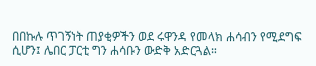በበኩሉ ጥገኝነት ጠያቂዎችን ወደ ሩዋንዳ የመላክ ሐሳብን የሚደግፍ ሲሆን፤ ሌበር ፓርቲ ግን ሐሳቡን ውድቅ አድርጓል።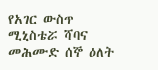የአገር ውስጥ ሚኒስቴሯ ሻባና መሕሙድ ሰኞ ዕለት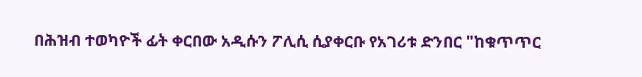በሕዝብ ተወካዮች ፊት ቀርበው አዲሱን ፖሊሲ ሲያቀርቡ የአገሪቱ ድንበር "ከቁጥጥር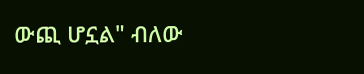ውጪ ሆኗል" ብለው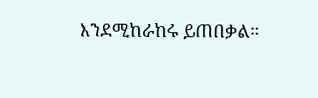እንደሚከራከሩ ይጠበቃል።